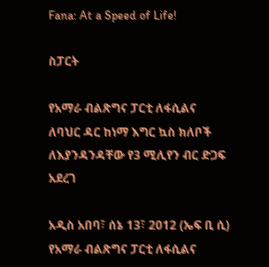Fana: At a Speed of Life!

ስፓርት

የአማራ ብልጽግና ፓርቲ ለፋሲልና ለባህር ዳር ከነማ እግር ኳስ ክለቦች ለእያንዳንዳቸው የ3 ሚሊየን ብር ድጋፍ አደረገ

አዲስ አበባ፣ ሰኔ 13፣ 2012 (ኤፍ ቢ ሲ) የአማራ ብልጽግና ፓርቲ ለፋሲልና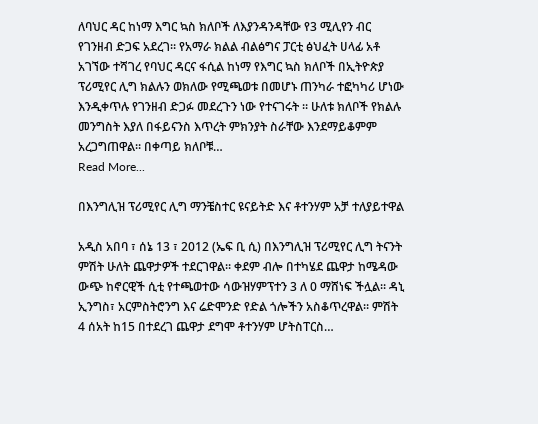ለባህር ዳር ከነማ እግር ኳስ ክለቦች ለእያንዳንዳቸው የ3 ሚሊየን ብር የገንዘብ ድጋፍ አደረገ። የአማራ ክልል ብልፅግና ፓርቲ ፅህፈት ሀላፊ አቶ አገኘው ተሻገረ የባህር ዳርና ፋሲል ከነማ የእግር ኳስ ክለቦች በኢትዮጵያ ፕሪሚየር ሊግ ክልሉን ወክለው የሚጫወቱ በመሆኑ ጠንካራ ተፎካካሪ ሆነው እንዲቀጥሉ የገንዘብ ድጋፉ መደረጉን ነው የተናገሩት ። ሁለቱ ክለቦች የክልሉ መንግስት እያለ በፋይናንስ እጥረት ምክንያት ስራቸው እንደማይቆምም አረጋግጠዋል። በቀጣይ ክለቦቹ…
Read More...

በእንግሊዝ ፕሪሚየር ሊግ ማንቼስተር ዩናይትድ እና ቶተንሃም አቻ ተለያይተዋል

አዲስ አበባ ፣ ሰኔ 13 ፣ 2012 (ኤፍ ቢ ሲ) በእንግሊዝ ፕሪሚየር ሊግ ትናንት ምሽት ሁለት ጨዋታዎች ተደርገዋል። ቀደም ብሎ በተካሄደ ጨዋታ ከሜዳው ውጭ ከኖርዊች ሲቲ የተጫወተው ሳውዝሃምፕተን 3 ለ 0 ማሸነፍ ችሏል። ዳኒ ኢንግስ፣ አርምስትሮንግ እና ሬድሞንድ የድል ጎሎችን አስቆጥረዋል። ምሽት 4 ሰአት ከ15 በተደረገ ጨዋታ ደግሞ ቶተንሃም ሆትስፐርስ…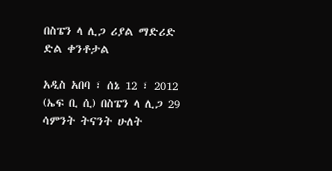በስፔን ላ ሊጋ ሪያል ማድሪድ ድል ቀንቶታል

አዲስ አበባ ፣ ሰኔ 12 ፣ 2012 (ኤፍ ቢ ሲ) በስፔን ላ ሊጋ 29 ሳምንት ትናንት ሁለት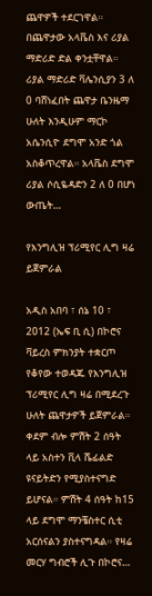ጨዋዎች ተደርገዋል። በጨዋታው አላቬስ እና ሪያል ማድሪድ ድል ቀንቷቸዋል። ሪያል ማድሪድ ቫሌንሲያን 3 ለ 0 ባሸነፈበት ጨዋታ ቤንዜማ ሁለት እንዲሁም ማርኮ አሴንሲዮ ደግሞ አንድ ጎል አስቆጥረዋል። አላቬስ ደግሞ ሪያል ሶሲዬዳድን 2 ለ 0 በሆነ ውጤት…

የእንግሊዝ ፕሪሚየር ሊግ ዛሬ ይጀምራል

አዲስ አበባ ፣ ሰኔ 10 ፣ 2012 (ኤፍ ቢ ሲ) በኮሮና ቫይረስ ምክንያት ተቋርጦ የቆየው ተወዳጁ የእንግሊዝ ፕሪሚየር ሊግ ዛሬ በሚደረጉ ሁለት ጨዋታዎች ይጀምራል። ቀደም ብሎ ምሽት 2 ሰዓት ላይ አስተን ቪላ ሼፊልድ ዩናይትድን የሚያስተናግድ ይሆናል። ምሽት 4 ሰዓት ከ15 ላይ ደግሞ ማንቼስተር ሲቲ አርሰናልን ያስተናግዳል። የዛሬ መርሃ ግብሮች ሊጉ በኮሮና…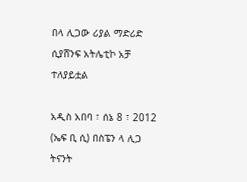በላ ሊጋው ሪያል ማድሪድ ሲያሸንፍ አትሌቲኮ አቻ ተለያይቷል

አዲስ አበባ ፣ ሰኔ 8 ፣ 2012 (ኤፍ ቢ ሲ) በስፔን ላ ሊጋ ትናንት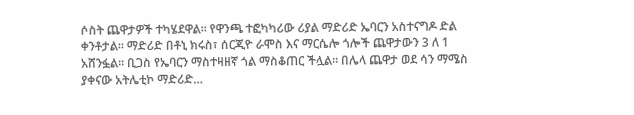ሶስት ጨዋታዎች ተካሄደዋል። የዋንጫ ተፎካካሪው ሪያል ማድሪድ ኤባርን አስተናግዶ ድል ቀንቶታል። ማድሪድ በቶኒ ክሩስ፣ ሰርጂዮ ራሞስ እና ማርሴሎ ጎሎች ጨዋታውን 3 ለ 1 አሸንፏል። ቢጋስ የኤባርን ማስተዛዘኛ ጎል ማስቆጠር ችሏል። በሌላ ጨዋታ ወደ ሳን ማሜስ ያቀናው አትሌቲኮ ማድሪድ…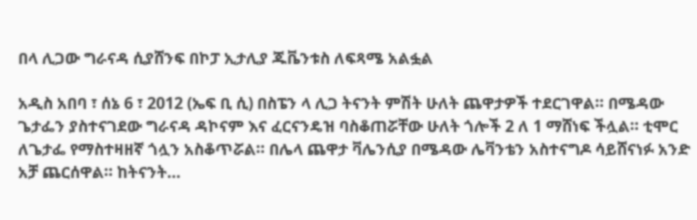በላ ሊጋው ግራናዳ ሲያሸንፍ በኮፓ ኢታሊያ ጁቬንቱስ ለፍጻሜ አልፏል

አዲስ አበባ ፣ ሰኔ 6 ፣ 2012 (ኤፍ ቢ ሲ) በስፔን ላ ሊጋ ትናንት ምሽት ሁለት ጨዋታዎች ተደርገዋል። በሜዳው ጌታፌን ያስተናገደው ግራናዳ ዳኮናም እና ፈርናንዴዝ ባስቆጠሯቸው ሁለት ጎሎች 2 ለ 1 ማሸነፍ ችሏል። ቲሞር ለጌታፌ የማስተዛዘኛ ጎሏን አስቆጥሯል። በሌላ ጨዋታ ቫሌንሲያ በሜዳው ሌቫንቴን አስተናግዶ ሳይሸናነፉ አንድ አቻ ጨርሰዋል። ከትናንት…